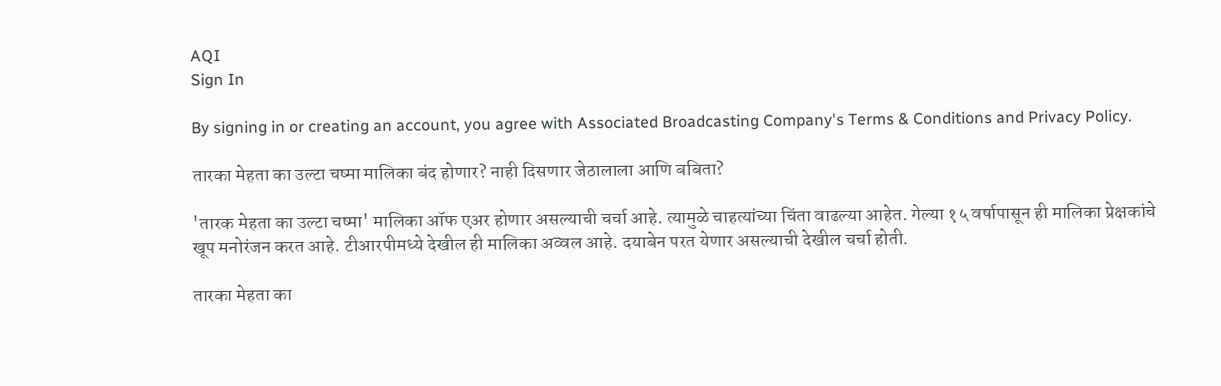AQI
Sign In

By signing in or creating an account, you agree with Associated Broadcasting Company's Terms & Conditions and Privacy Policy.

तारका मेहता का उल्टा चष्मा मालिका बंद होणार? नाही दिसणार जेठालाला आणि बबिता?

'तारक मेहता का उल्टा चष्मा' मालिका ऑफ एअर होणार असल्याची चर्चा आहे. त्यामुळे चाहत्यांच्या चिंता वाढल्या आहेत. गेल्या १५ वर्षापासून ही मालिका प्रेक्षकांचे खूप मनोरंजन करत आहे. टीआरपीमध्ये देखील ही मालिका अव्वल आहे. दयाबेन परत येणार असल्याची देखील चर्चा होती.

तारका मेहता का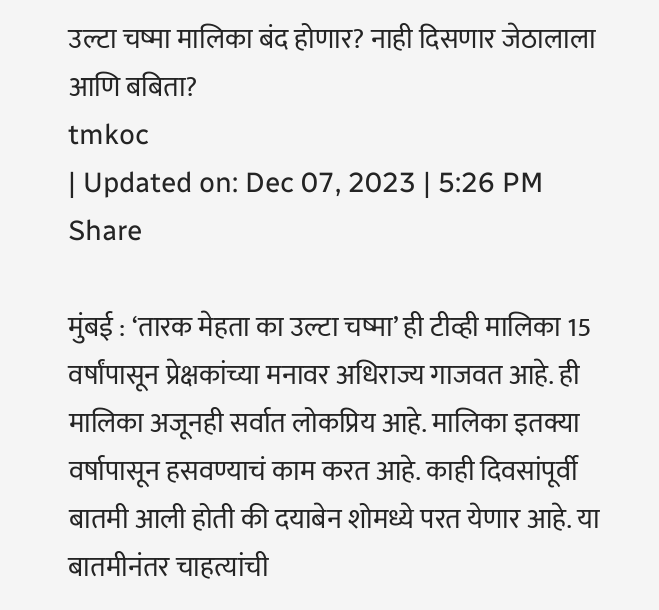उल्टा चष्मा मालिका बंद होणार? नाही दिसणार जेठालाला आणि बबिता?
tmkoc
| Updated on: Dec 07, 2023 | 5:26 PM
Share

मुंबई : ‘तारक मेहता का उल्टा चष्मा’ ही टीव्ही मालिका 15 वर्षांपासून प्रेक्षकांच्या मनावर अधिराज्य गाजवत आहे. ही मालिका अजूनही सर्वात लोकप्रिय आहे. मालिका इतक्या वर्षापासून हसवण्याचं काम करत आहे. काही दिवसांपूर्वी बातमी आली होती की दयाबेन शोमध्ये परत येणार आहे. या बातमीनंतर चाहत्यांची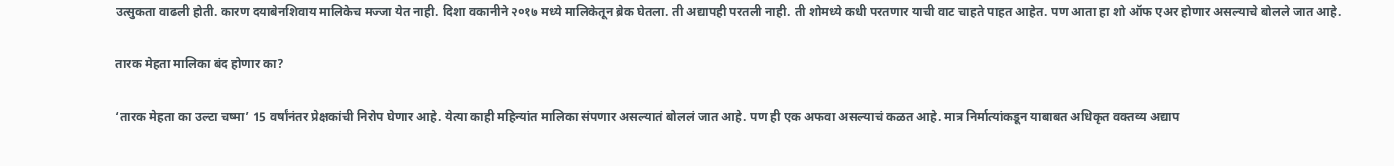उत्सुकता वाढली होती. कारण दयाबेनशिवाय मालिकेच मज्जा येत नाही. दिशा वकानीने २०१७ मध्ये मालिकेतून ब्रेक घेतला. ती अद्यापही परतली नाही. ती शोमध्ये कधी परतणार याची वाट चाहते पाहत आहेत. पण आता हा शो ऑफ एअर होणार असल्याचे बोलले जात आहे.

तारक मेहता मालिका बंद होणार का?

‘तारक मेहता का उल्टा चष्मा’ 15 वर्षांनंतर प्रेक्षकांची निरोप घेणार आहे. येत्या काही महिन्यांत मालिका संपणार असल्यातं बोललं जात आहे. पण ही एक अफवा असल्याचं कळत आहे. मात्र निर्मात्यांकडून याबाबत अधिकृत वक्तव्य अद्याप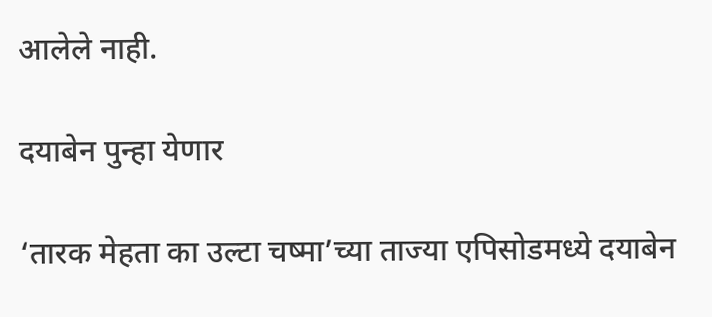आलेले नाही.

दयाबेन पुन्हा येणार

‘तारक मेहता का उल्टा चष्मा’च्या ताज्या एपिसोडमध्ये दयाबेन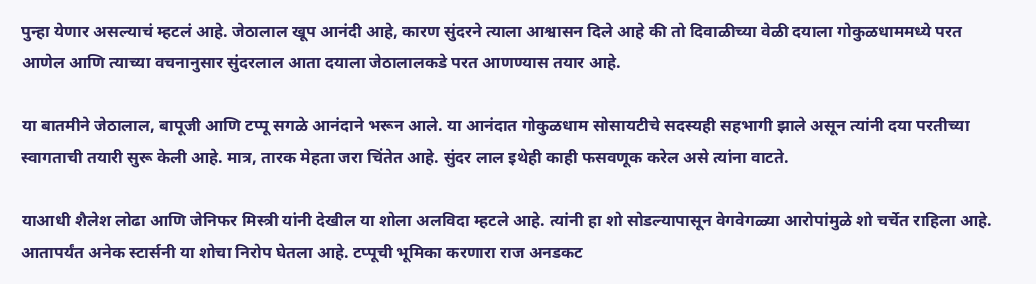पुन्हा येणार असल्याचं म्हटलं आहे. जेठालाल खूप आनंदी आहे, कारण सुंदरने त्याला आश्वासन दिले आहे की तो दिवाळीच्या वेळी दयाला गोकुळधाममध्ये परत आणेल आणि त्याच्या वचनानुसार सुंदरलाल आता दयाला जेठालालकडे परत आणण्यास तयार आहे.

या बातमीने जेठालाल, बापूजी आणि टप्पू सगळे आनंदाने भरून आले. या आनंदात गोकुळधाम सोसायटीचे सदस्यही सहभागी झाले असून त्यांनी दया परतीच्या स्वागताची तयारी सुरू केली आहे. मात्र, तारक मेहता जरा चिंतेत आहे. सुंदर लाल इथेही काही फसवणूक करेल असे त्यांना वाटते.

याआधी शैलेश लोढा आणि जेनिफर मिस्त्री यांनी देखील या शोला अलविदा म्हटले आहे. त्यांनी हा शो सोडल्यापासून वेगवेगळ्या आरोपांमुळे शो चर्चेत राहिला आहे. आतापर्यंत अनेक स्टार्सनी या शोचा निरोप घेतला आहे. टप्पूची भूमिका करणारा राज अनडकट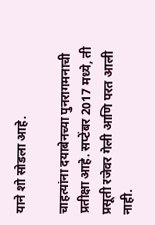याने शो सोडला आहे.

चाहत्यांना दयाबेनच्या पुनरागमनाची प्रतीक्षा आहे. सप्टेंबर 2017 मध्ये, ती प्रसूती रजेवर गेली आणि परत आली नाही.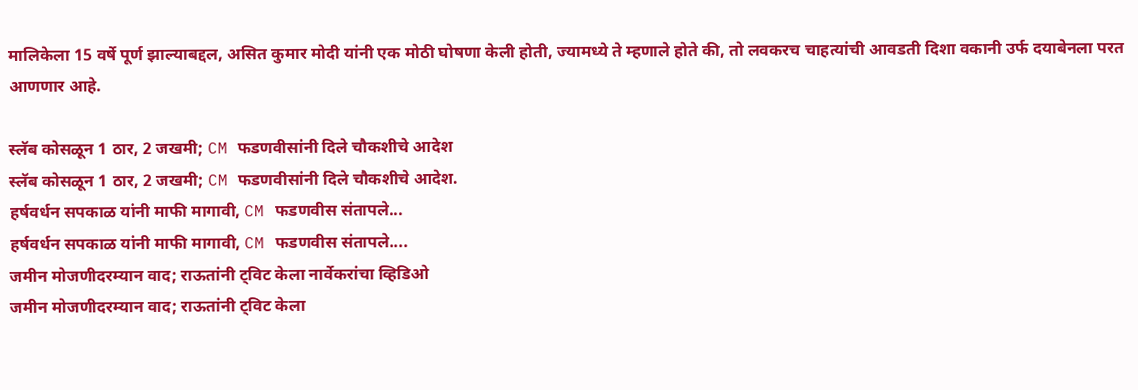मालिकेला 15 वर्षे पूर्ण झाल्याबद्दल, असित कुमार मोदी यांनी एक मोठी घोषणा केली होती, ज्यामध्ये ते म्हणाले होते की, तो लवकरच चाहत्यांची आवडती दिशा वकानी उर्फ दयाबेनला परत आणणार आहे.

स्लॅब कोसळून 1 ठार, 2 जखमी; CM फडणवीसांनी दिले चौकशीचे आदेश
स्लॅब कोसळून 1 ठार, 2 जखमी; CM फडणवीसांनी दिले चौकशीचे आदेश.
हर्षवर्धन सपकाळ यांनी माफी मागावी, CM फडणवीस संतापले...
हर्षवर्धन सपकाळ यांनी माफी मागावी, CM फडणवीस संतापले....
जमीन मोजणीदरम्यान वाद; राऊतांनी ट्विट केला नार्वेकरांचा व्हिडिओ
जमीन मोजणीदरम्यान वाद; राऊतांनी ट्विट केला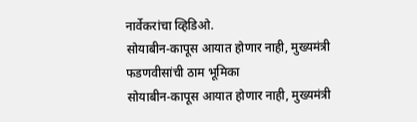नार्वेकरांचा व्हिडिओ.
सोयाबीन-कापूस आयात होणार नाही, मुख्यमंत्री फडणवीसांची ठाम भूमिका
सोयाबीन-कापूस आयात होणार नाही, मुख्यमंत्री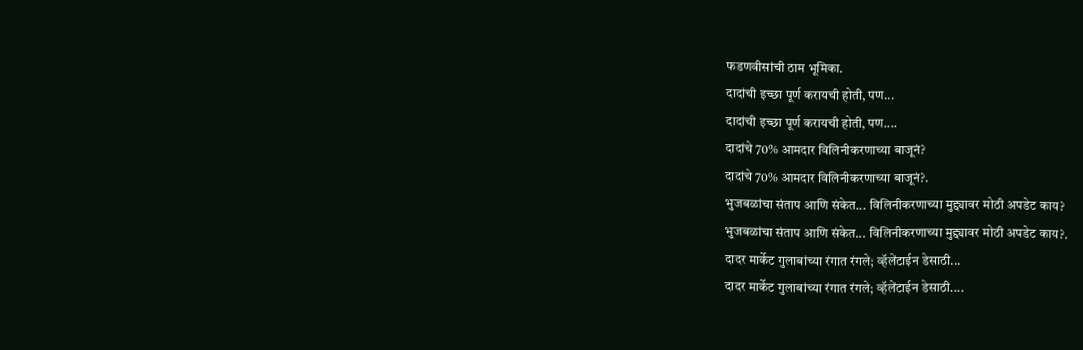फडणवीसांची ठाम भूमिका.
दादांची इच्छा पूर्ण करायची होती, पण...
दादांची इच्छा पूर्ण करायची होती, पण....
दादांचे 70% आमदार विलिनीकरणाच्या बाजूनं?
दादांचे 70% आमदार विलिनीकरणाच्या बाजूनं?.
भुजबळांचा संताप आणि संकेत... विलिनीकरणाच्या मुद्द्यावर मोठी अपडेट काय?
भुजबळांचा संताप आणि संकेत... विलिनीकरणाच्या मुद्द्यावर मोठी अपडेट काय?.
दादर मार्केट गुलाबांच्या रंगात रंगले; व्हॅलेंटाईन डेसाठी...
दादर मार्केट गुलाबांच्या रंगात रंगले; व्हॅलेंटाईन डेसाठी....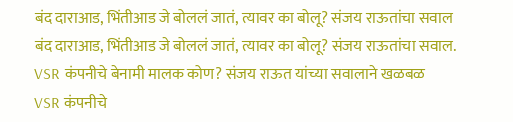बंद दाराआड, भिंतीआड जे बोललं जातं, त्यावर का बोलू? संजय राऊतांचा सवाल
बंद दाराआड, भिंतीआड जे बोललं जातं, त्यावर का बोलू? संजय राऊतांचा सवाल.
VSR कंपनीचे बेनामी मालक कोण? संजय राऊत यांच्या सवालाने खळबळ
VSR कंपनीचे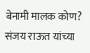बेनामी मालक कोण? संजय राऊत यांच्या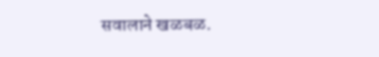सवालाने खळबळ.